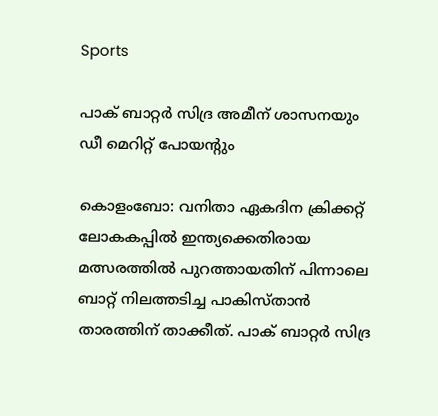Sports

പാക് ബാറ്റർ സിദ്ര അമീന് ശാസനയും ഡീ മെറിറ്റ് പോയന്റും

കൊളംബോ: വനിതാ ഏകദിന ക്രിക്കറ്റ്‌ ലോകകപ്പില്‍ ഇന്ത്യക്കെതിരായ മത്സരത്തില്‍ പുറത്തായതിന്‌ പിന്നാലെ ബാറ്റ്‌ നിലത്തടിച്ച പാകിസ്‌താന്‍ താരത്തിന്‌ താക്കീത്‌. പാക്‌ ബാറ്റര്‍ സിദ്ര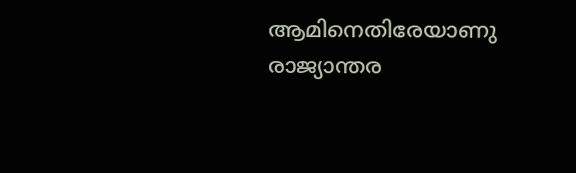ആമിനെതിരേയാണു രാജ്യാന്തര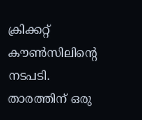ക്രിക്കറ്റ്‌ കൗണ്‍സിലിന്റെ നടപടി. താരത്തിന്‌ ഒരു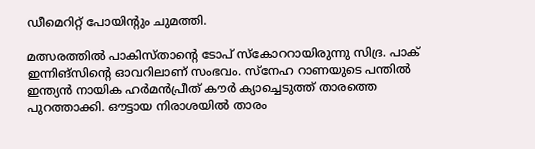ഡീമെറിറ്റ്‌ പോയിന്റും ചുമത്തി.

മത്സരത്തില്‍ പാകിസ്‌താന്റെ ടോപ്‌ സ്‌കോററായിരുന്നു സിദ്ര. പാക്‌ ഇന്നിങ്‌സിന്റെ ഓവറിലാണ്‌ സംഭവം. സ്‌നേഹ റാണയുടെ പന്തില്‍ ഇന്ത്യന്‍ നായിക ഹര്‍മന്‍പ്രീത്‌ കൗര്‍ ക്യാച്ചെടുത്ത്‌ താരത്തെ പുറത്താക്കി. ഔട്ടായ നിരാശയില്‍ താരം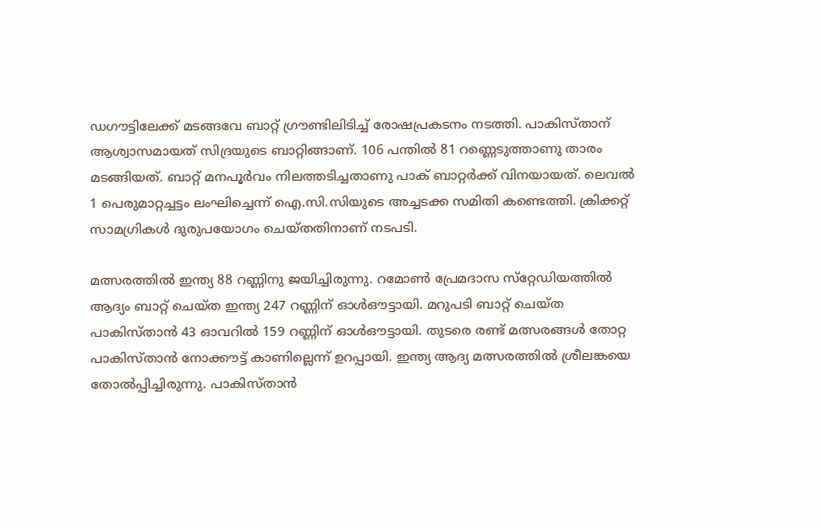ഡഗൗട്ടിലേക്ക്‌ മടങ്ങവേ ബാറ്റ്‌ ഗ്രൗണ്ടിലിടിച്ച്‌ രോഷപ്രകടനം നടത്തി. പാകിസ്‌താന്‌ ആശ്വാസമായത്‌ സിദ്രയുടെ ബാറ്റിങ്ങാണ്‌. 106 പന്തില്‍ 81 റണ്ണെടുത്താണു താരം മടങ്ങിയത്‌. ബാറ്റ്‌ മനപൂര്‍വം നിലത്തടിച്ചതാണു പാക്‌ ബാറ്റര്‍ക്ക്‌ വിനയായത്‌. ലെവല്‍ 1 പെരുമാറ്റച്ചട്ടം ലംഘിച്ചെന്ന്‌ ഐ.സി.സിയുടെ അച്ചടക്ക സമിതി കണ്ടെത്തി. ക്രിക്കറ്റ്‌ സാമഗ്രികള്‍ ദുരുപയോഗം ചെയ്‌തതിനാണ്‌ നടപടി.

മത്സരത്തില്‍ ഇന്ത്യ 88 റണ്ണിനു ജയിച്ചിരുന്നു. റമോണ്‍ പ്രേമദാസ സ്‌റ്റേഡിയത്തില്‍ ആദ്യം ബാറ്റ്‌ ചെയ്‌ത ഇന്ത്യ 247 റണ്ണിന്‌ ഓള്‍ഔട്ടായി. മറുപടി ബാറ്റ്‌ ചെയ്‌ത പാകിസ്‌താന്‍ 43 ഓവറില്‍ 159 റണ്ണിന്‌ ഓള്‍ഔട്ടായി. തുടരെ രണ്ട്‌ മത്സരങ്ങള്‍ തോറ്റ പാകിസ്‌താന്‍ നോക്കൗട്ട്‌ കാണില്ലെന്ന്‌ ഉറപ്പായി. ഇന്ത്യ ആദ്യ മത്സരത്തില്‍ ശ്രീലങ്കയെ തോല്‍പ്പിച്ചിരുന്നു. പാകിസ്‌താന്‍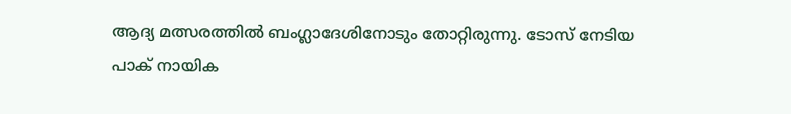ആദ്യ മത്സരത്തില്‍ ബംഗ്ലാദേശിനോടും തോറ്റിരുന്നു. ടോസ്‌ നേടിയ പാക്‌ നായിക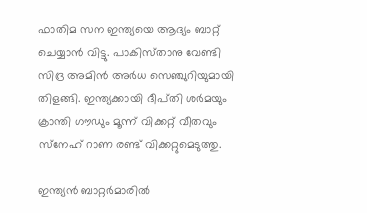ഫാതിമ സന ഇന്ത്യയെ ആദ്യം ബാറ്റ്‌ ചെയ്യാന്‍ വിട്ടു. പാകിസ്‌താനു വേണ്ടി സിദ്ര അമിന്‍ അര്‍ധ സെഞ്ചുറിയുമായി തിളങ്ങി. ഇന്ത്യക്കായി ദീപ്‌തി ശര്‍മയും ക്രാന്തി ഗൗഡും മൂന്ന്‌ വിക്കറ്റ്‌ വീതവും സ്‌നേഹ്‌ റാണ രണ്ട്‌ വിക്കറ്റുമെടുത്തു.

ഇന്ത്യന്‍ ബാറ്റര്‍മാരില്‍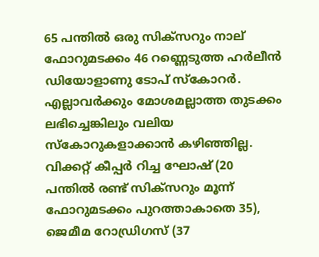65 പന്തില്‍ ഒരു സിക്‌സറും നാല്‌ ഫോറുമടക്കം 46 റണ്ണെടുത്ത ഹര്‍ലീന്‍ ഡിയോളാണു ടോപ്‌ സ്‌കോറര്‍. എല്ലാവര്‍ക്കും മോശമല്ലാത്ത തുടക്കം ലഭിച്ചെങ്കിലും വലിയ സ്‌കോറുകളാക്കാന്‍ കഴിഞ്ഞില്ല. വിക്കറ്റ്‌ കീപ്പര്‍ റിച്ച ഘോഷ്‌ (20 പന്തില്‍ രണ്ട്‌ സിക്‌സറും മൂന്ന്‌ ഫോറുമടക്കം പുറത്താകാതെ 35), ജെമീമ റോഡ്രിഗസ്‌ (37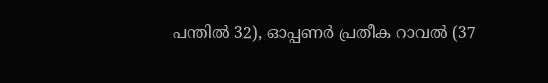പന്തില്‍ 32), ഓപ്പണര്‍ പ്രതീക റാവല്‍ (37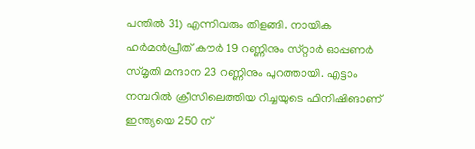പന്തില്‍ 31) എന്നിവരും തിളങ്ങി. നായിക ഹര്‍മന്‍പ്രീത്‌ കൗര്‍ 19 റണ്ണിനും സ്‌റ്റാര്‍ ഓപ്പണര്‍ സ്‌മൃതി മന്ദാന 23 റണ്ണിനും പുറത്തായി. എട്ടാം നമ്പറില്‍ ക്രീസിലെത്തിയ റിച്ചയുടെ ഫിനിഷിങാണ്‌ ഇന്ത്യയെ 250 ന്‌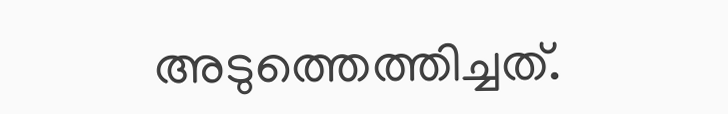അടുത്തെത്തിച്ചത്‌.